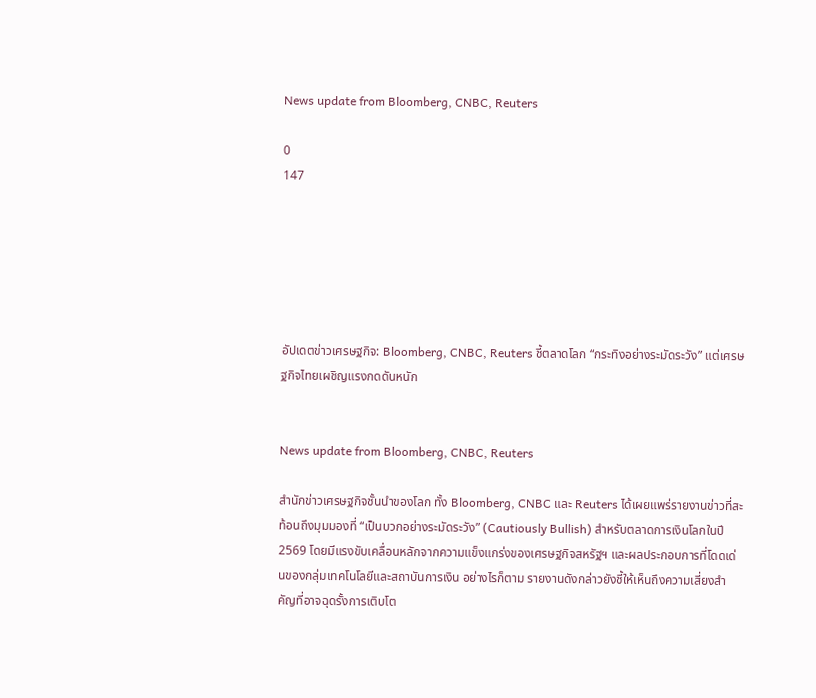News update from Bloomberg, CNBC, Reuters

0
147






อัปเดตข่าวเศรษฐกิจ: Bloomberg, CNBC, Reuters ชี้ตลาดโลก “กระทิงอย่างระมัดระวัง” แต่เศรษฐกิจไทยเผชิญแรงกดดันหนัก


News update from Bloomberg, CNBC, Reuters

สำนักข่าวเศรษฐกิจชั้นนำของโลก ทั้ง Bloomberg, CNBC และ Reuters ได้เผยแพร่รายงานข่าวที่สะท้อนถึงมุมมองที่ “เป็นบวกอย่างระมัดระวัง” (Cautiously Bullish) สำหรับตลาดการเงินโลกในปี 2569 โดยมีแรงขับเคลื่อนหลักจากความแข็งแกร่งของเศรษฐกิจสหรัฐฯ และผลประกอบการที่โดดเด่นของกลุ่มเทคโนโลยีและสถาบันการเงิน อย่างไรก็ตาม รายงานดังกล่าวยังชี้ให้เห็นถึงความเสี่ยงสำคัญที่อาจฉุดรั้งการเติบโต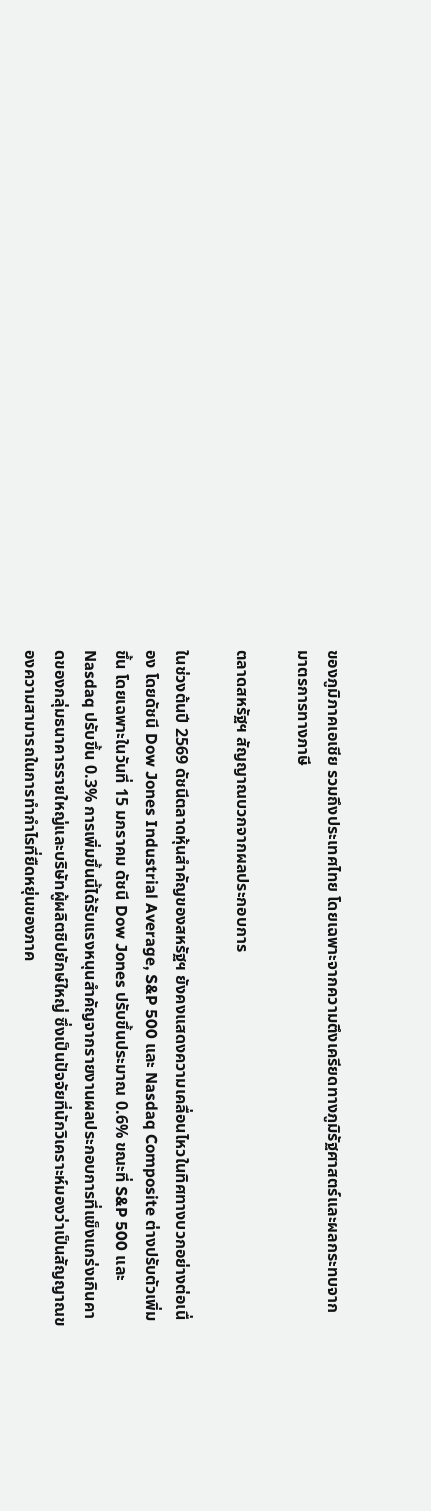ของภูมิภาคเอเชีย รวมถึงประเทศไทย โดยเฉพาะจากความตึงเครียดทางภูมิรัฐศาสตร์และผลกระทบจากมาตรการทางภาษี

ตลาดสหรัฐฯ สัญญาณบวกจากผลประกอบการ

ในช่วงต้นปี 2569 ดัชนีตลาดหุ้นสำคัญของสหรัฐฯ ยังคงแสดงความเคลื่อนไหวในทิศทางบวกอย่างต่อเนื่อง โดยดัชนี Dow Jones Industrial Average, S&P 500 และ Nasdaq Composite ต่างปรับตัวเพิ่มขึ้น โดยเฉพาะในวันที่ 15 มกราคม ดัชนี Dow Jones ปรับขึ้นประมาณ 0.6% ขณะที่ S&P 500 และ Nasdaq ปรับขึ้น 0.3% การเพิ่มขึ้นนี้ได้รับแรงหนุนสำคัญจากรายงานผลประกอบการที่แข็งแกร่งเกินคาดของกลุ่มธนาคารรายใหญ่และบริษัทผู้ผลิตชิปยักษ์ใหญ่ ซึ่งเป็นปัจจัยที่นักวิเคราะห์มองว่าเป็นสัญญาณของความสามารถในการทำกำไรที่ยืดหยุ่นของภาค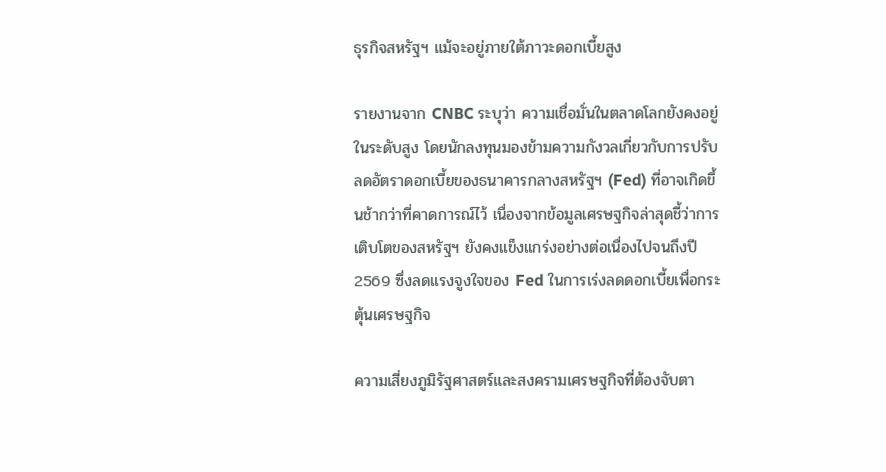ธุรกิจสหรัฐฯ แม้จะอยู่ภายใต้ภาวะดอกเบี้ยสูง

รายงานจาก CNBC ระบุว่า ความเชื่อมั่นในตลาดโลกยังคงอยู่ในระดับสูง โดยนักลงทุนมองข้ามความกังวลเกี่ยวกับการปรับลดอัตราดอกเบี้ยของธนาคารกลางสหรัฐฯ (Fed) ที่อาจเกิดขึ้นช้ากว่าที่คาดการณ์ไว้ เนื่องจากข้อมูลเศรษฐกิจล่าสุดชี้ว่าการเติบโตของสหรัฐฯ ยังคงแข็งแกร่งอย่างต่อเนื่องไปจนถึงปี 2569 ซึ่งลดแรงจูงใจของ Fed ในการเร่งลดดอกเบี้ยเพื่อกระตุ้นเศรษฐกิจ

ความเสี่ยงภูมิรัฐศาสตร์และสงครามเศรษฐกิจที่ต้องจับตา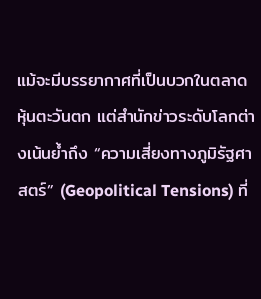แม้จะมีบรรยากาศที่เป็นบวกในตลาดหุ้นตะวันตก แต่สำนักข่าวระดับโลกต่างเน้นย้ำถึง “ความเสี่ยงทางภูมิรัฐศาสตร์” (Geopolitical Tensions) ที่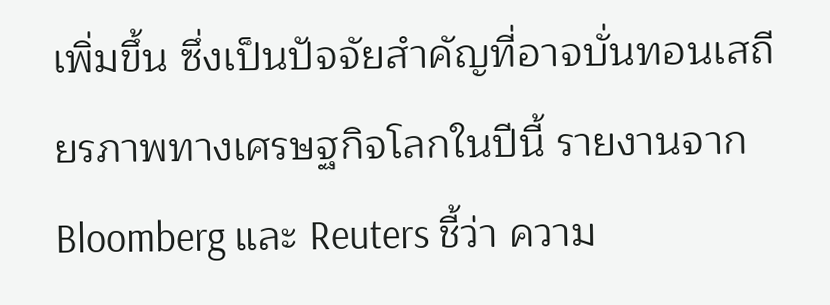เพิ่มขึ้น ซึ่งเป็นปัจจัยสำคัญที่อาจบั่นทอนเสถียรภาพทางเศรษฐกิจโลกในปีนี้ รายงานจาก Bloomberg และ Reuters ชี้ว่า ความ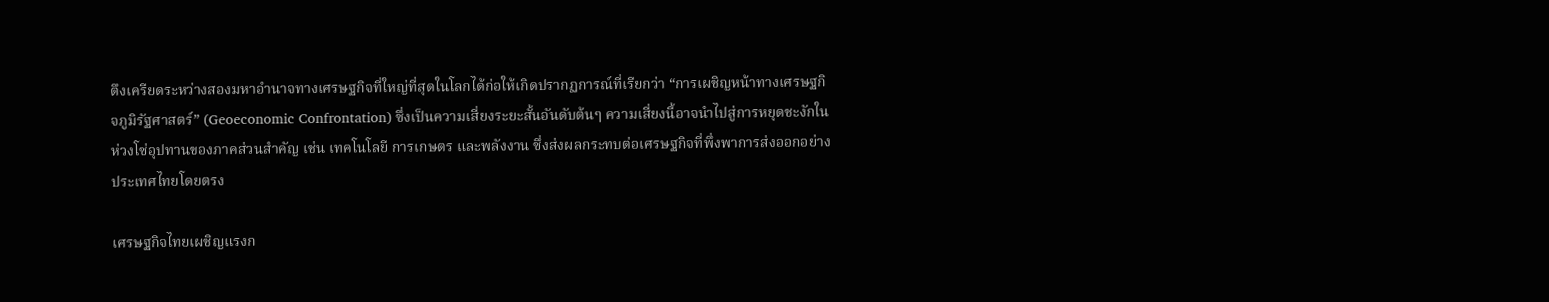ตึงเครียดระหว่างสองมหาอำนาจทางเศรษฐกิจที่ใหญ่ที่สุดในโลกได้ก่อให้เกิดปรากฏการณ์ที่เรียกว่า “การเผชิญหน้าทางเศรษฐกิจภูมิรัฐศาสตร์” (Geoeconomic Confrontation) ซึ่งเป็นความเสี่ยงระยะสั้นอันดับต้นๆ ความเสี่ยงนี้อาจนำไปสู่การหยุดชะงักในห่วงโซ่อุปทานของภาคส่วนสำคัญ เช่น เทคโนโลยี การเกษตร และพลังงาน ซึ่งส่งผลกระทบต่อเศรษฐกิจที่พึ่งพาการส่งออกอย่างประเทศไทยโดยตรง

เศรษฐกิจไทยเผชิญแรงก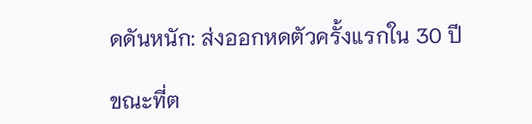ดดันหนัก: ส่งออกหดตัวครั้งแรกใน 30 ปี

ขณะที่ต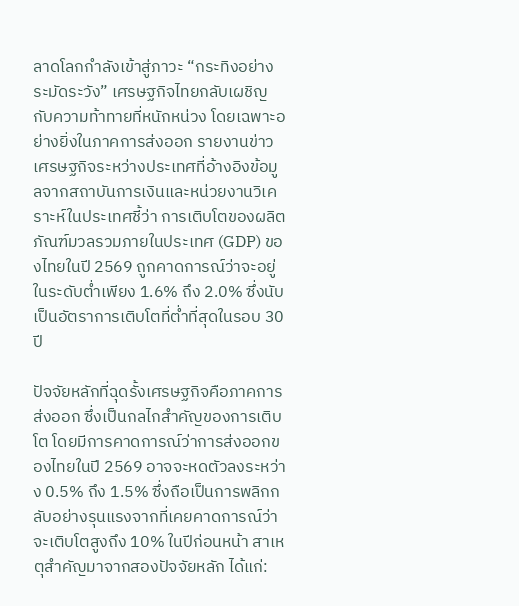ลาดโลกกำลังเข้าสู่ภาวะ “กระทิงอย่างระมัดระวัง” เศรษฐกิจไทยกลับเผชิญกับความท้าทายที่หนักหน่วง โดยเฉพาะอย่างยิ่งในภาคการส่งออก รายงานข่าวเศรษฐกิจระหว่างประเทศที่อ้างอิงข้อมูลจากสถาบันการเงินและหน่วยงานวิเคราะห์ในประเทศชี้ว่า การเติบโตของผลิตภัณฑ์มวลรวมภายในประเทศ (GDP) ของไทยในปี 2569 ถูกคาดการณ์ว่าจะอยู่ในระดับต่ำเพียง 1.6% ถึง 2.0% ซึ่งนับเป็นอัตราการเติบโตที่ต่ำที่สุดในรอบ 30 ปี

ปัจจัยหลักที่ฉุดรั้งเศรษฐกิจคือภาคการส่งออก ซึ่งเป็นกลไกสำคัญของการเติบโต โดยมีการคาดการณ์ว่าการส่งออกของไทยในปี 2569 อาจจะหดตัวลงระหว่าง 0.5% ถึง 1.5% ซึ่งถือเป็นการพลิกกลับอย่างรุนแรงจากที่เคยคาดการณ์ว่าจะเติบโตสูงถึง 10% ในปีก่อนหน้า สาเหตุสำคัญมาจากสองปัจจัยหลัก ได้แก่: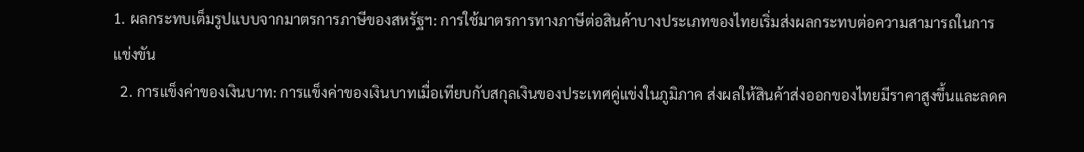1. ผลกระทบเต็มรูปแบบจากมาตรการภาษีของสหรัฐฯ: การใช้มาตรการทางภาษีต่อสินค้าบางประเภทของไทยเริ่มส่งผลกระทบต่อความสามารถในการแข่งขัน
  2. การแข็งค่าของเงินบาท: การแข็งค่าของเงินบาทเมื่อเทียบกับสกุลเงินของประเทศคู่แข่งในภูมิภาค ส่งผลให้สินค้าส่งออกของไทยมีราคาสูงขึ้นและลดค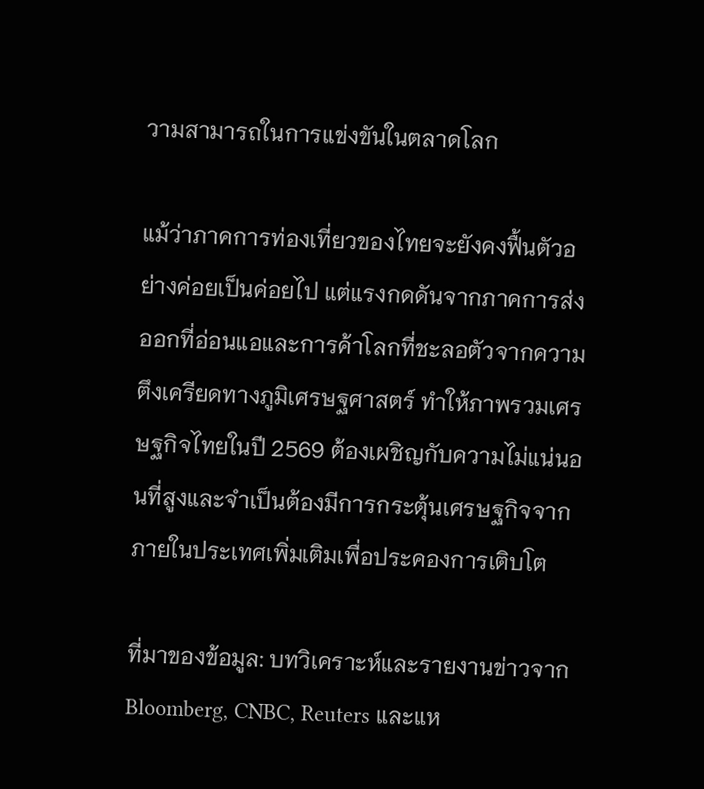วามสามารถในการแข่งขันในตลาดโลก

แม้ว่าภาคการท่องเที่ยวของไทยจะยังคงฟื้นตัวอย่างค่อยเป็นค่อยไป แต่แรงกดดันจากภาคการส่งออกที่อ่อนแอและการค้าโลกที่ชะลอตัวจากความตึงเครียดทางภูมิเศรษฐศาสตร์ ทำให้ภาพรวมเศรษฐกิจไทยในปี 2569 ต้องเผชิญกับความไม่แน่นอนที่สูงและจำเป็นต้องมีการกระตุ้นเศรษฐกิจจากภายในประเทศเพิ่มเติมเพื่อประคองการเติบโต

ที่มาของข้อมูล: บทวิเคราะห์และรายงานข่าวจาก Bloomberg, CNBC, Reuters และแห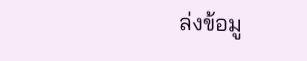ล่งข้อมู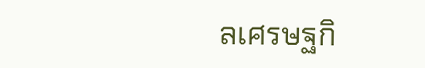ลเศรษฐกิ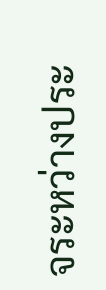จระหว่างประ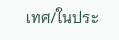เทศ/ในประ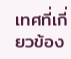เทศที่เกี่ยวข้อง